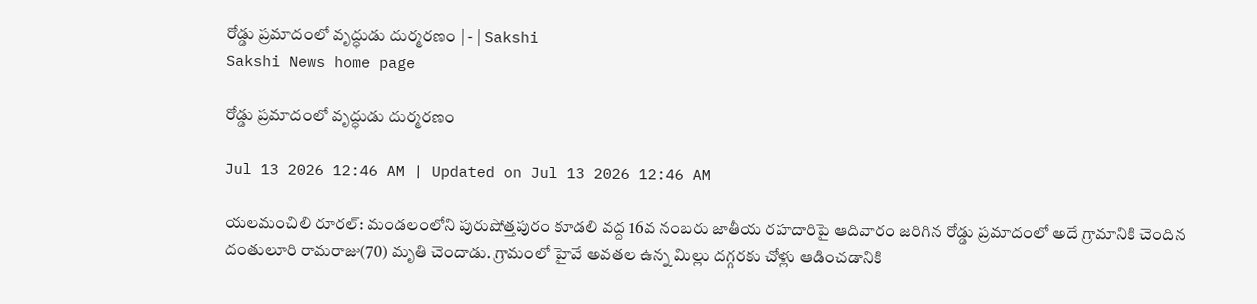రోడ్డు ప్రమాదంలో వృద్ధుడు దుర్మరణం | - | Sakshi
Sakshi News home page

రోడ్డు ప్రమాదంలో వృద్ధుడు దుర్మరణం

Jul 13 2026 12:46 AM | Updated on Jul 13 2026 12:46 AM

యలమంచిలి రూరల్‌: మండలంలోని పురుషోత్తపురం కూడలి వద్ద 16వ నంబరు జాతీయ రహదారిపై ఆదివారం జరిగిన రోడ్డు ప్రమాదంలో అదే గ్రామానికి చెందిన దంతులూరి రామరాజు(70) మృతి చెందాడు. గ్రామంలో హైవే అవతల ఉన్న మిల్లు దగ్గరకు చోళ్లు ఆడించడానికి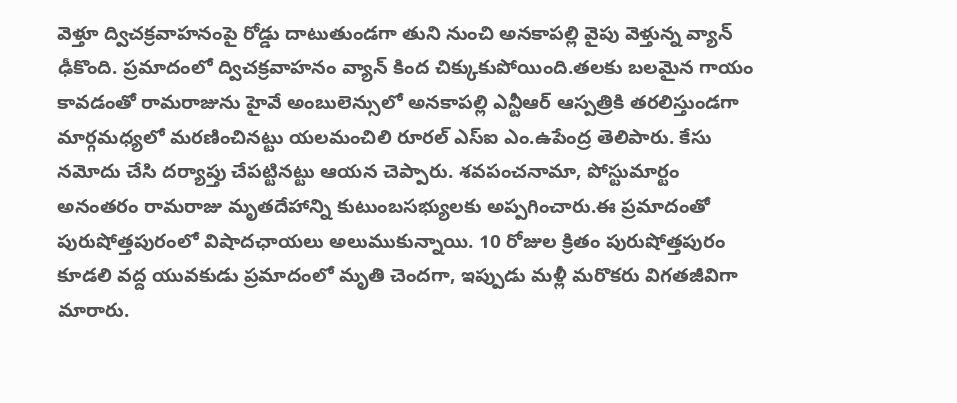వెళ్తూ ద్విచక్రవాహనంపై రోడ్డు దాటుతుండగా తుని నుంచి అనకాపల్లి వైపు వెళ్తున్న వ్యాన్‌ ఢీకొంది. ప్రమాదంలో ద్విచక్రవాహనం వ్యాన్‌ కింద చిక్కుకుపోయింది.తలకు బలమైన గాయం కావడంతో రామరాజును హైవే అంబులెన్సులో అనకాపల్లి ఎన్టీఆర్‌ ఆస్పత్రికి తరలిస్తుండగా మార్గమధ్యలో మరణించినట్టు యలమంచిలి రూరల్‌ ఎస్‌ఐ ఎం.ఉపేంద్ర తెలిపారు. కేసు నమోదు చేసి దర్యాప్తు చేపట్టినట్టు ఆయన చెప్పారు. శవపంచనామా, పోస్టుమార్టం అనంతరం రామరాజు మృతదేహాన్ని కుటుంబసభ్యులకు అప్పగించారు.ఈ ప్రమాదంతో పురుషోత్తపురంలో విషాదఛాయలు అలుముకున్నాయి. 10 రోజుల క్రితం పురుషోత్తపురం కూడలి వద్ద యువకుడు ప్రమాదంలో మృతి చెందగా, ఇప్పుడు మళ్లీ మరొకరు విగతజీవిగా మారారు.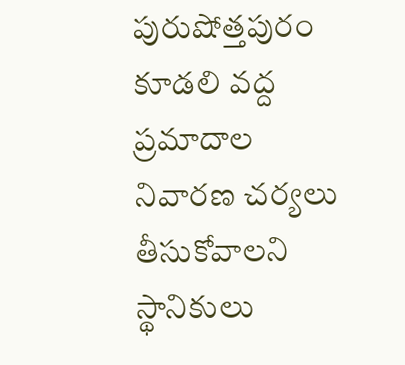పురుషోత్తపురం కూడలి వద్ద ప్రమాదాల నివారణ చర్యలు తీసుకోవాలని స్థానికులు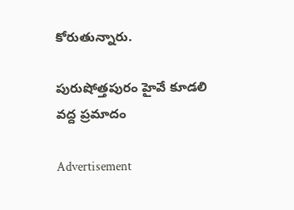కోరుతున్నారు.

పురుషోత్తపురం హైవే కూడలి వద్ద ప్రమాదం

Advertisement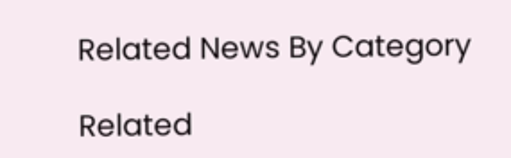Related News By Category

Related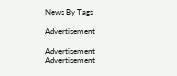News By Tags

Advertisement

Advertisement
Advertisement